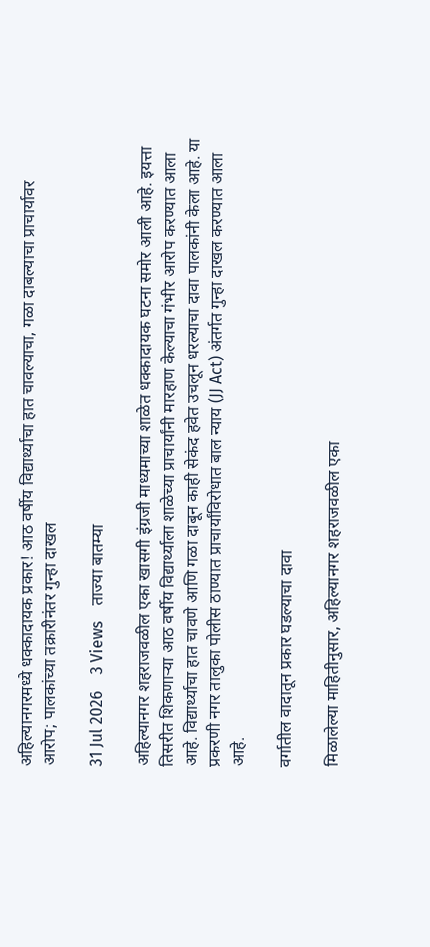अहिल्यानगरमध्ये धक्कादायक प्रकार! आठ वर्षीय विद्यार्थ्याचा हात चावल्याचा, गळा दाबल्याचा प्राचार्यावर आरोप; पालकांच्या तक्रारीनंतर गुन्हा दाखल

31 Jul 2026    3 Views    ताज्या बातम्या

अहिल्यानगर शहराजवळील एका खासगी इंग्रजी माध्यमाच्या शाळेत धक्कादायक घटना समोर आली आहे. इयत्ता तिसरीत शिकणाऱ्या आठ वर्षीय विद्यार्थ्याला शाळेच्या प्राचार्यांनी मारहाण केल्याचा गंभीर आरोप करण्यात आला आहे. विद्यार्थ्याचा हात चावणे आणि गळा दाबून काही सेकंद हवेत उचलून धरल्याचा दावा पालकांनी केला आहे. या प्रकरणी नगर तालुका पोलीस ठाण्यात प्राचार्यांविरोधात बाल न्याय (JJ Act) अंतर्गत गुन्हा दाखल करण्यात आला आहे.

वर्गातील वादातून प्रकार घडल्याचा दावा

मिळालेल्या माहितीनुसार, अहिल्यानगर शहराजवळील एका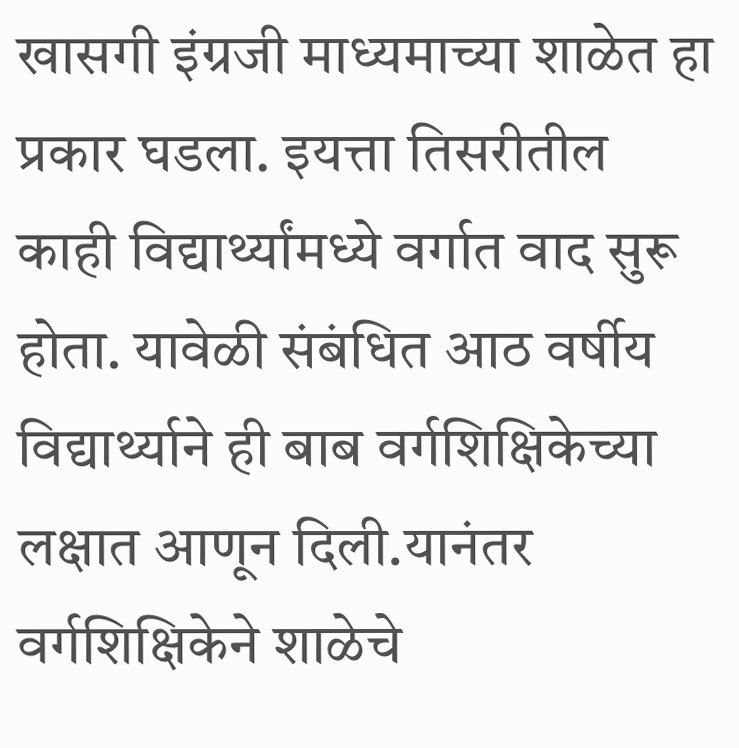खासगी इंग्रजी माध्यमाच्या शाळेत हा प्रकार घडला. इयत्ता तिसरीतील काही विद्यार्थ्यांमध्ये वर्गात वाद सुरू होता. यावेळी संबंधित आठ वर्षीय विद्यार्थ्याने ही बाब वर्गशिक्षिकेच्या लक्षात आणून दिली.यानंतर वर्गशिक्षिकेने शाळेचे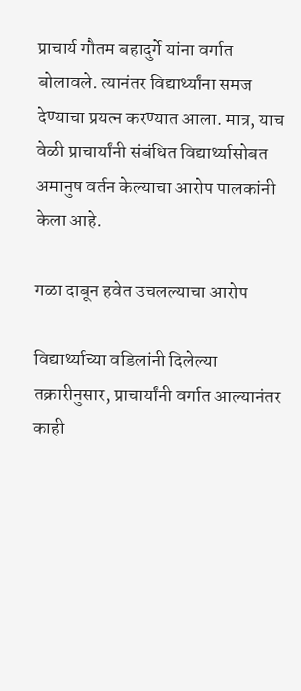प्राचार्य गौतम बहादुर्गे यांना वर्गात बोलावले. त्यानंतर विद्यार्थ्यांना समज देण्याचा प्रयत्न करण्यात आला. मात्र, याच वेळी प्राचार्यांनी संबंधित विद्यार्थ्यासोबत अमानुष वर्तन केल्याचा आरोप पालकांनी केला आहे.

गळा दाबून हवेत उचलल्याचा आरोप

विद्यार्थ्याच्या वडिलांनी दिलेल्या तक्रारीनुसार, प्राचार्यांनी वर्गात आल्यानंतर काही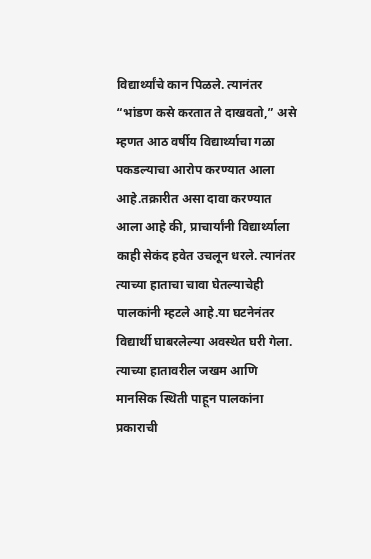विद्यार्थ्यांचे कान पिळले. त्यानंतर “भांडण कसे करतात ते दाखवतो,” असे म्हणत आठ वर्षीय विद्यार्थ्याचा गळा पकडल्याचा आरोप करण्यात आला आहे.तक्रारीत असा दावा करण्यात आला आहे की, प्राचार्यांनी विद्यार्थ्याला काही सेकंद हवेत उचलून धरले. त्यानंतर त्याच्या हाताचा चावा घेतल्याचेही पालकांनी म्हटले आहे.या घटनेनंतर विद्यार्थी घाबरलेल्या अवस्थेत घरी गेला. त्याच्या हातावरील जखम आणि मानसिक स्थिती पाहून पालकांना प्रकाराची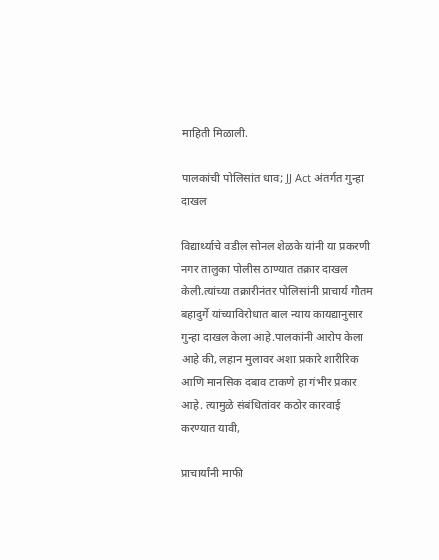माहिती मिळाली.

पालकांची पोलिसांत धाव; JJ Act अंतर्गत गुन्हा दाखल

विद्यार्थ्याचे वडील सोनल शेळके यांनी या प्रकरणी नगर तालुका पोलीस ठाण्यात तक्रार दाखल केली.त्यांच्या तक्रारीनंतर पोलिसांनी प्राचार्य गौतम बहादुर्गे यांच्याविरोधात बाल न्याय कायद्यानुसार गुन्हा दाखल केला आहे.पालकांनी आरोप केला आहे की, लहान मुलावर अशा प्रकारे शारीरिक आणि मानसिक दबाव टाकणे हा गंभीर प्रकार आहे. त्यामुळे संबंधितांवर कठोर कारवाई करण्यात यावी,

प्राचार्यांनी माफी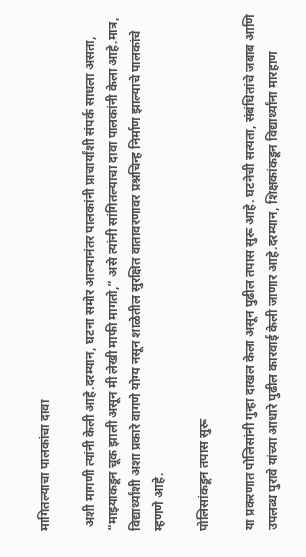मागितल्याचा पालकांचा दावा

 अशी मागणी त्यांनी केली आहे.दरम्यान, घटना समोर आल्यानंतर पालकांनी प्राचार्यांशी संपर्क साधला असता, “माझ्याकडून चूक झाली असून मी लेखी माफी मागतो,” असे त्यांनी सांगितल्याचा दावा पालकांनी केला आहे.मात्र, विद्यार्थ्यांशी अशा प्रकारे वागणे योग्य नसून शाळेतील सुरक्षित वातावरणावर प्रश्नचिन्ह निर्माण झाल्याचे पालकांचे म्हणणे आहे.

पोलिसांकडून तपास सुरू

या प्रकरणात पोलिसांनी गुन्हा दाखल केला असून पुढील तपास सुरू आहे. घटनेची सत्यता, संबंधितांचे जबाब आणि उपलब्ध पुरावे यांच्या आधारे पुढील कारवाई केली जाणार आहे.दरम्यान, शिक्षकांकडून विद्यार्थ्यांना मारहाण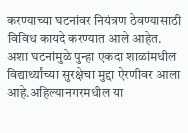करण्याच्या घटनांवर नियंत्रण ठेवण्यासाठी विविध कायदे करण्यात आले आहेत. अशा घटनांमुळे पुन्हा एकदा शाळांमधील विद्यार्थ्यांच्या सुरक्षेचा मुद्दा ऐरणीवर आला आहे.अहिल्यानगरमधील या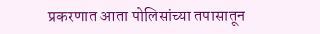प्रकरणात आता पोलिसांच्या तपासातून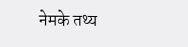नेमके तथ्य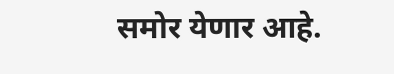समोर येणार आहे.